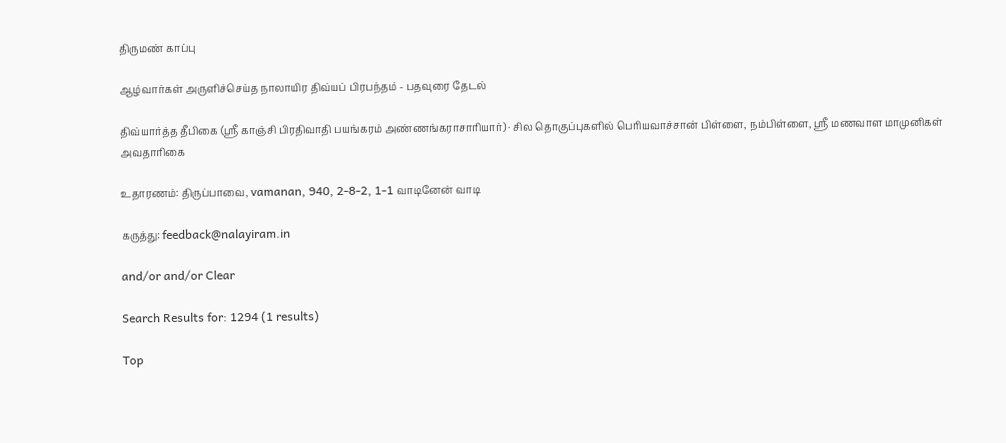திருமண் காப்பு

ஆழ்வார்கள் அருளிச்செய்த நாலாயிர திவ்யப் பிரபந்தம் - பதவுரை தேடல்

திவ்யார்த்த தீபிகை (ஸ்ரீ காஞ்சி பிரதிவாதி பயங்கரம் அண்ணங்கராசாரியார்) · சில தொகுப்புகளில் பெரியவாச்சான் பிள்ளை, நம்பிள்ளை, ஸ்ரீ மணவாள மாமுனிகள் அவதாரிகை

உதாரணம்: திருப்பாவை, vamanan, 940, 2-8-2, 1-1 வாடினேன் வாடி

கருத்து: feedback@nalayiram.in

and/or and/or Clear

Search Results for: 1294 (1 results)

Top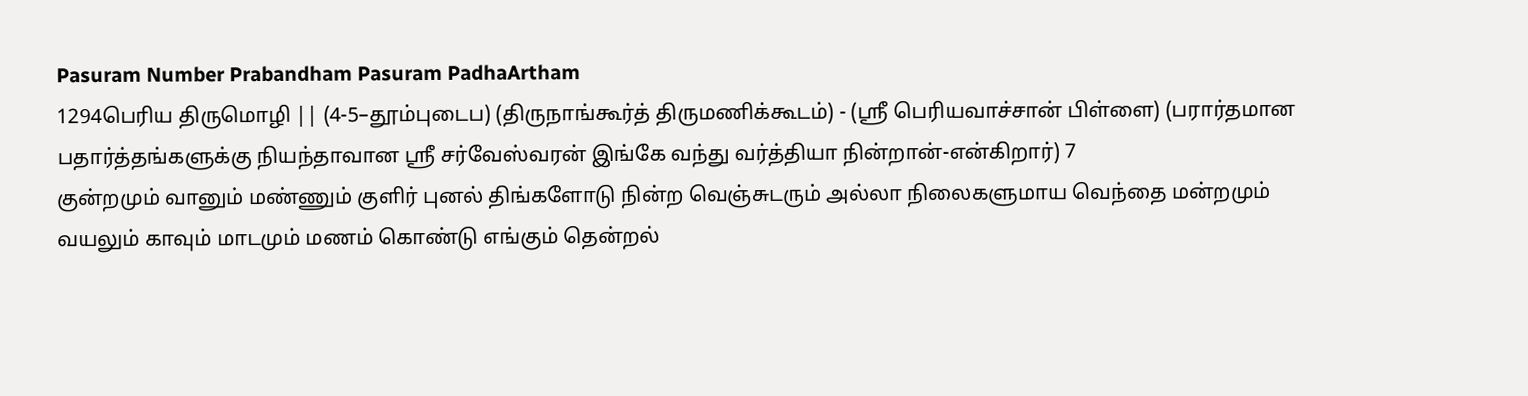Pasuram Number Prabandham Pasuram PadhaArtham
1294பெரிய திருமொழி || (4-5–தூம்புடைப) (திருநாங்கூர்த் திருமணிக்கூடம்) - (ஸ்ரீ பெரியவாச்சான் பிள்ளை) (பரார்தமான பதார்த்தங்களுக்கு நியந்தாவான ஸ்ரீ சர்வேஸ்வரன் இங்கே வந்து வர்த்தியா நின்றான்-என்கிறார்) 7
குன்றமும் வானும் மண்ணும் குளிர் புனல் திங்களோடு நின்ற வெஞ்சுடரும் அல்லா நிலைகளுமாய வெந்தை மன்றமும் வயலும் காவும் மாடமும் மணம் கொண்டு எங்கும் தென்றல்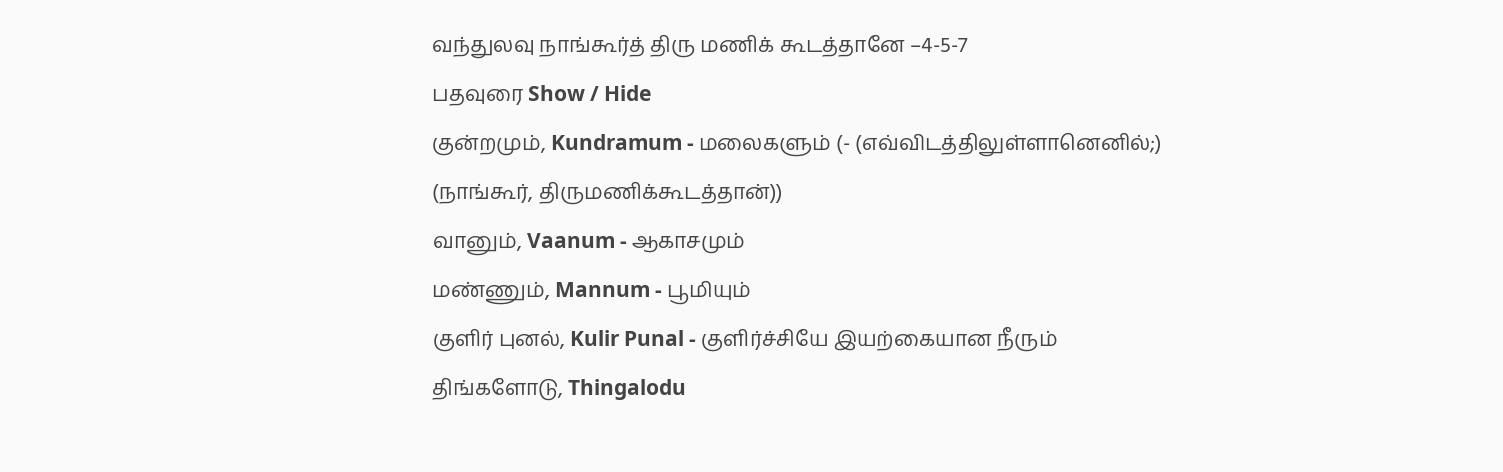வந்துலவு நாங்கூர்த் திரு மணிக் கூடத்தானே –4-5-7
பதவுரை Show / Hide
குன்றமும், Kundramum - மலைகளும் (- (எவ்விடத்திலுள்ளானெனில்;) (நாங்கூர், திருமணிக்கூடத்தான்))
வானும், Vaanum - ஆகாசமும்
மண்ணும், Mannum - பூமியும்
குளிர் புனல், Kulir Punal - குளிர்ச்சியே இயற்கையான நீரும்
திங்களோடு, Thingalodu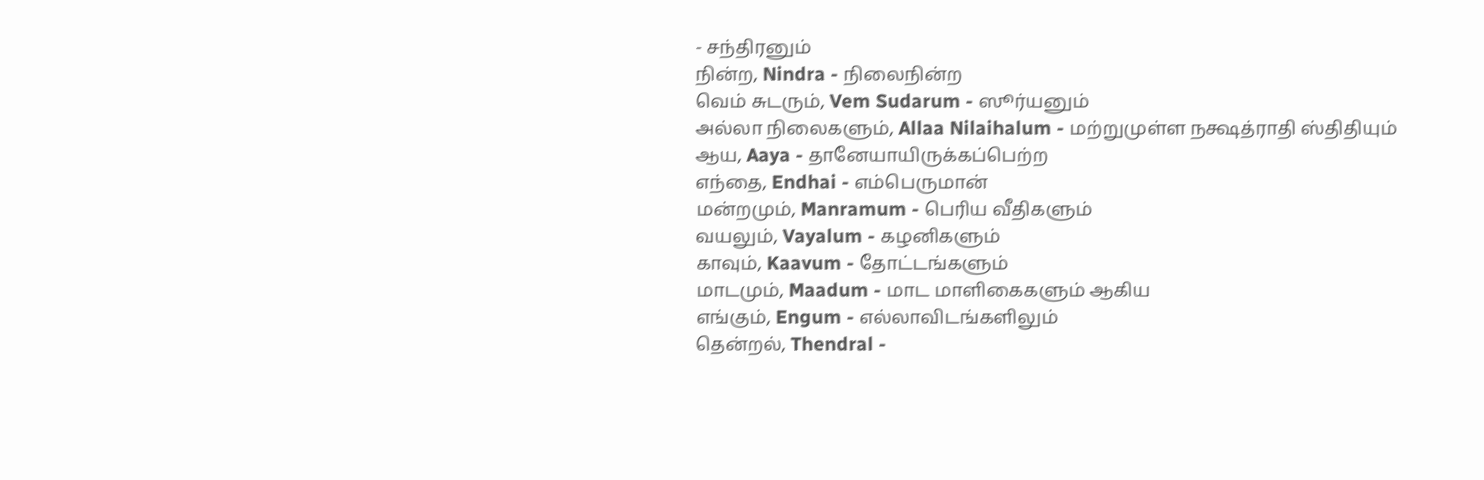- சந்திரனும்
நின்ற, Nindra - நிலைநின்ற
வெம் சுடரும், Vem Sudarum - ஸூர்யனும்
அல்லா நிலைகளும், Allaa Nilaihalum - மற்றுமுள்ள நக்ஷத்ராதி ஸ்திதியும்
ஆய, Aaya - தானேயாயிருக்கப்பெற்ற
எந்தை, Endhai - எம்பெருமான்
மன்றமும், Manramum - பெரிய வீதிகளும்
வயலும், Vayalum - கழனிகளும்
காவும், Kaavum - தோட்டங்களும்
மாடமும், Maadum - மாட மாளிகைகளும் ஆகிய
எங்கும், Engum - எல்லாவிடங்களிலும்
தென்றல், Thendral -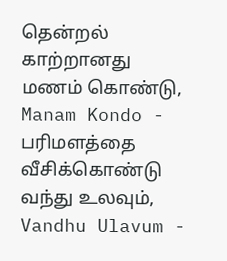தென்றல் காற்றானது
மணம் கொண்டு, Manam Kondo - பரிமளத்தை வீசிக்கொண்டு
வந்து உலவும், Vandhu Ulavum -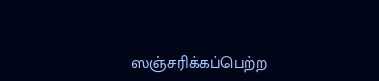ஸஞ்சரிக்கப்பெற்ற